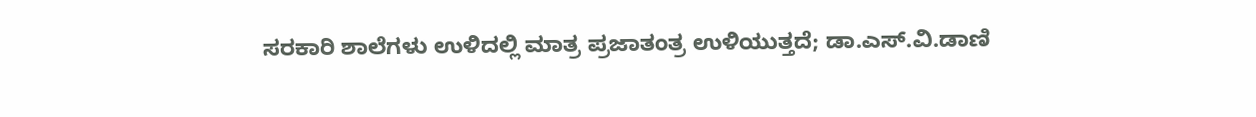ಸರಕಾರಿ ಶಾಲೆಗಳು ಉಳಿದಲ್ಲಿ ಮಾತ್ರ ಪ್ರಜಾತಂತ್ರ ಉಳಿಯುತ್ತದೆ; ಡಾ.ಎಸ್.ವಿ.ಡಾಣಿ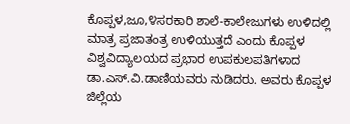ಕೊಪ್ಪಳ,ಜೂ,೪ಸರಕಾರಿ ಶಾಲೆ-ಕಾಲೇಜುಗಳು ಉಳಿದಲ್ಲಿ ಮಾತ್ರ ಪ್ರಜಾತಂತ್ರ ಉಳಿಯುತ್ತದೆ ಎಂದು ಕೊಪ್ಪಳ ವಿಶ್ವವಿದ್ಯಾಲಯದ ಪ್ರಭಾರ ಉಪಕುಲಪತಿಗಳಾದ ಡಾ.ಎಸ್.ವಿ.ಡಾಣಿಯವರು ನುಡಿದರು. ಅವರು ಕೊಪ್ಪಳ ಜಿಲ್ಲೆಯ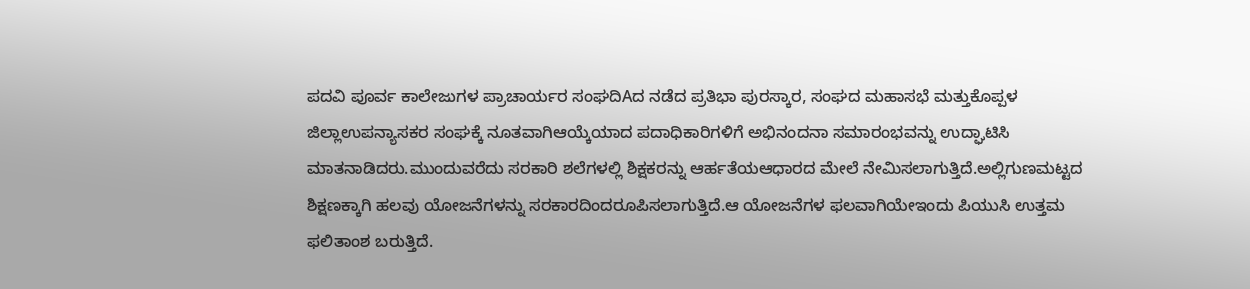ಪದವಿ ಪೂರ್ವ ಕಾಲೇಜುಗಳ ಪ್ರಾಚಾರ್ಯರ ಸಂಘದಿAದ ನಡೆದ ಪ್ರತಿಭಾ ಪುರಸ್ಕಾರ, ಸಂಘದ ಮಹಾಸಭೆ ಮತ್ತುಕೊಪ್ಪಳ ಜಿಲ್ಲಾಉಪನ್ಯಾಸಕರ ಸಂಘಕ್ಕೆ ನೂತವಾಗಿಆಯ್ಕೆಯಾದ ಪದಾಧಿಕಾರಿಗಳಿಗೆ ಅಭಿನಂದನಾ ಸಮಾರಂಭವನ್ನು ಉದ್ಘಾಟಿಸಿ ಮಾತನಾಡಿದರು.ಮುಂದುವರೆದು ಸರಕಾರಿ ಶಲೆಗಳಲ್ಲಿ ಶಿಕ್ಷಕರನ್ನು ಆರ್ಹತೆಯಆಧಾರದ ಮೇಲೆ ನೇಮಿಸಲಾಗುತ್ತಿದೆ.ಅಲ್ಲಿಗುಣಮಟ್ಟದ ಶಿಕ್ಷಣಕ್ಕಾಗಿ ಹಲವು ಯೋಜನೆಗಳನ್ನು ಸರಕಾರದಿಂದರೂಪಿಸಲಾಗುತ್ತಿದೆ.ಆ ಯೋಜನೆಗಳ ಫಲವಾಗಿಯೇಇಂದು ಪಿಯುಸಿ ಉತ್ತಮ ಫಲಿತಾಂಶ ಬರುತ್ತಿದೆ.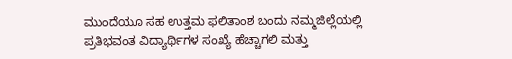ಮುಂದೆಯೂ ಸಹ ಉತ್ತಮ ಫಲಿತಾಂಶ ಬಂದು ನಮ್ಮಜಿಲ್ಲೆಯಲ್ಲಿ ಪ್ರತಿಭವಂತ ವಿದ್ಯಾರ್ಥಿಗಳ ಸಂಖ್ಯೆ ಹೆಚ್ಚಾಗಲಿ ಮತ್ತು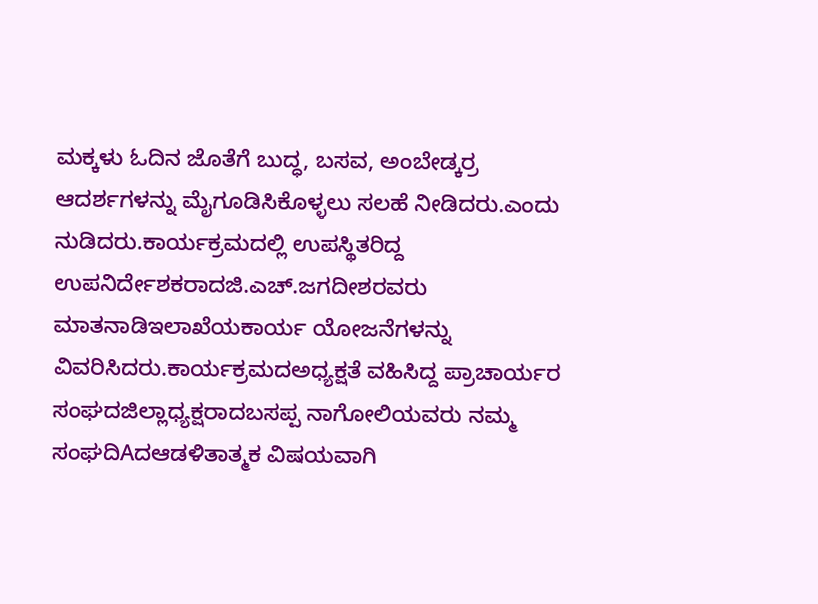ಮಕ್ಕಳು ಓದಿನ ಜೊತೆಗೆ ಬುದ್ಧ, ಬಸವ, ಅಂಬೇಡ್ಕರ್ರ ಆದರ್ಶಗಳನ್ನು ಮೈಗೂಡಿಸಿಕೊಳ್ಳಲು ಸಲಹೆ ನೀಡಿದರು.ಎಂದು ನುಡಿದರು.ಕಾರ್ಯಕ್ರಮದಲ್ಲಿ ಉಪಸ್ಥಿತರಿದ್ದ ಉಪನಿರ್ದೇಶಕರಾದಜಿ.ಎಚ್.ಜಗದೀಶರವರು ಮಾತನಾಡಿಇಲಾಖೆಯಕಾರ್ಯ ಯೋಜನೆಗಳನ್ನು ವಿವರಿಸಿದರು.ಕಾರ್ಯಕ್ರಮದಅಧ್ಯಕ್ಷತೆ ವಹಿಸಿದ್ದ ಪ್ರಾಚಾರ್ಯರ ಸಂಘದಜಿಲ್ಲಾಧ್ಯಕ್ಷರಾದಬಸಪ್ಪ ನಾಗೋಲಿಯವರು ನಮ್ಮ ಸಂಘದಿAದಆಡಳಿತಾತ್ಮಕ ವಿಷಯವಾಗಿ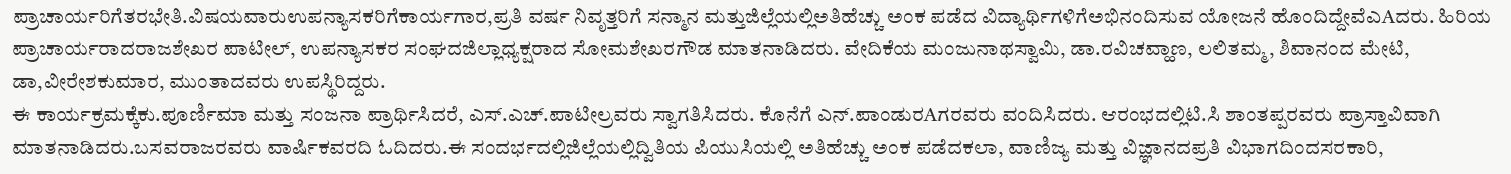ಪ್ರಾಚಾರ್ಯರಿಗೆತರಭೇತಿ.ವಿಷಯವಾರುಉಪನ್ಯಾಸಕರಿಗೆಕಾರ್ಯಗಾರ,ಪ್ರತಿ ವರ್ಷ ನಿವೃತ್ತರಿಗೆ ಸನ್ಮಾನ ಮತ್ತುಜಿಲ್ಲೆಯಲ್ಲಿಅತಿಹೆಚ್ಚು ಅಂಕ ಪಡೆದ ವಿದ್ಯಾರ್ಥಿಗಳಿಗೆಅಭಿನಂದಿಸುವ ಯೋಜನೆ ಹೊಂದಿದ್ದೇವೆಎAದರು. ಹಿರಿಯ ಪ್ರಾಚಾರ್ಯರಾದರಾಜಶೇಖರ ಪಾಟೀಲ್, ಉಪನ್ಯಾಸಕರ ಸಂಘದಜಿಲ್ಲಾಧ್ಯಕ್ಷರಾದ ಸೋಮಶೇಖರಗೌಡ ಮಾತನಾಡಿದರು. ವೇದಿಕೆಯ ಮಂಜುನಾಥಸ್ವಾಮಿ, ಡಾ.ರವಿಚವ್ಹಾಣ, ಲಲಿತಮ್ಮ, ಶಿವಾನಂದ ಮೇಟಿ, ಡಾ,ವೀರೇಶಕುಮಾರ, ಮುಂತಾದವರು ಉಪಸ್ಥಿರಿದ್ದರು.
ಈ ಕಾರ್ಯಕ್ರಮಕ್ಕೆಕು.ಪೂರ್ಣಿಮಾ ಮತ್ತು ಸಂಜನಾ ಪ್ರಾರ್ಥಿಸಿದರೆ, ಎಸ್.ಎಚ್.ಪಾಟೀಲ್ರವರು ಸ್ವಾಗತಿಸಿದರು. ಕೊನೆಗೆ ಎನ್.ಪಾಂಡುರAಗರವರು ವಂದಿಸಿದರು. ಆರಂಭದಲ್ಲಿಟಿ.ಸಿ ಶಾಂತಪ್ಪರವರು ಪ್ರಾಸ್ತಾವಿವಾಗಿ ಮಾತನಾಡಿದರು.ಬಸವರಾಜರವರು ವಾರ್ಷಿಕವರದಿ ಓದಿದರು.ಈ ಸಂದರ್ಭದಲ್ಲಿಜಿಲ್ಲೆಯಲ್ಲಿದ್ವಿತಿಯ ಪಿಯುಸಿಯಲ್ಲಿ ಅತಿಹೆಚ್ಚು ಅಂಕ ಪಡೆದಕಲಾ, ವಾಣಿಜ್ಯ ಮತ್ತು ವಿಜ್ಞಾನದಪ್ರತಿ ವಿಭಾಗದಿಂದಸರಕಾರಿ,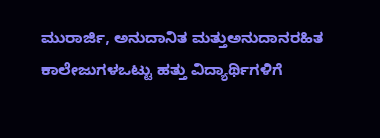ಮುರಾರ್ಜಿ, ಅನುದಾನಿತ ಮತ್ತುಅನುದಾನರಹಿತ ಕಾಲೇಜುಗಳಒಟ್ಟು ಹತ್ತು ವಿದ್ಯಾರ್ಥಿಗಳಿಗೆ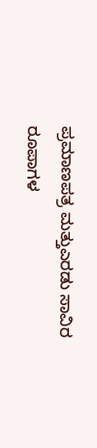ಪ್ರಮಾಣಪತ್ರ ಮತ್ತುಎರಡು ಸಾವಿರ ರೂಪಾಗಳ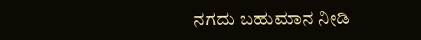ನಗದು ಬಹುಮಾನ ನೀಡಿ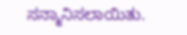ಸನ್ಮಾನಿಸಲಾಯಿತು.